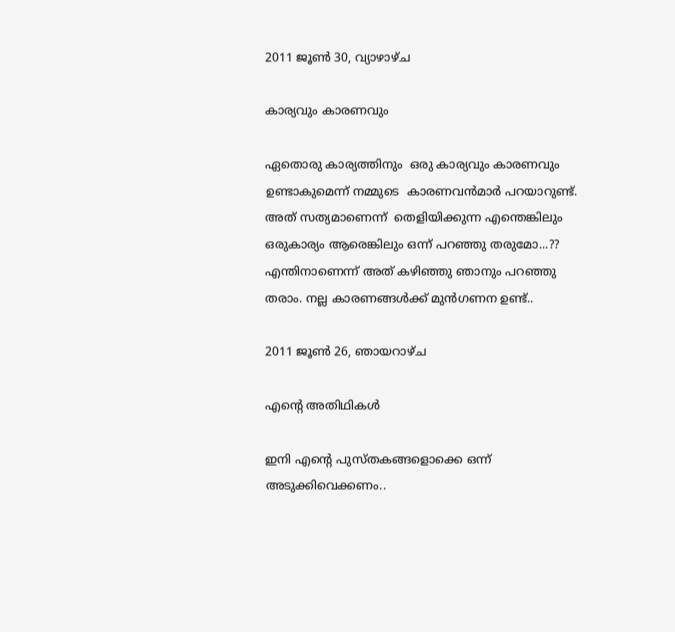2011 ജൂൺ 30, വ്യാഴാഴ്‌ച

കാര്യവും കാരണവും

ഏതൊരു കാര്യത്തിനും  ഒരു കാര്യവും കാരണവും ഉണ്ടാകുമെന്ന് നമ്മുടെ  കാരണവന്‍മാര്‍ പറയാറുണ്ട്‌.
അത് സത്യമാണെന്ന്  തെളിയിക്കുന്ന എന്തെങ്കിലും ഒരുകാര്യം ആരെങ്കിലും ഒന്ന് പറഞ്ഞു തരുമോ...??
എന്തിനാണെന്ന് അത് കഴിഞ്ഞു ഞാനും പറഞ്ഞു തരാം. നല്ല കാരണങ്ങള്‍ക്ക് മുന്‍ഗണന ഉണ്ട്..

2011 ജൂൺ 26, ഞായറാഴ്‌ച

എന്റെ അതിഥികള്‍

ഇനി എന്റെ പുസ്തകങ്ങളൊക്കെ ഒന്ന് അടുക്കിവെക്കണം..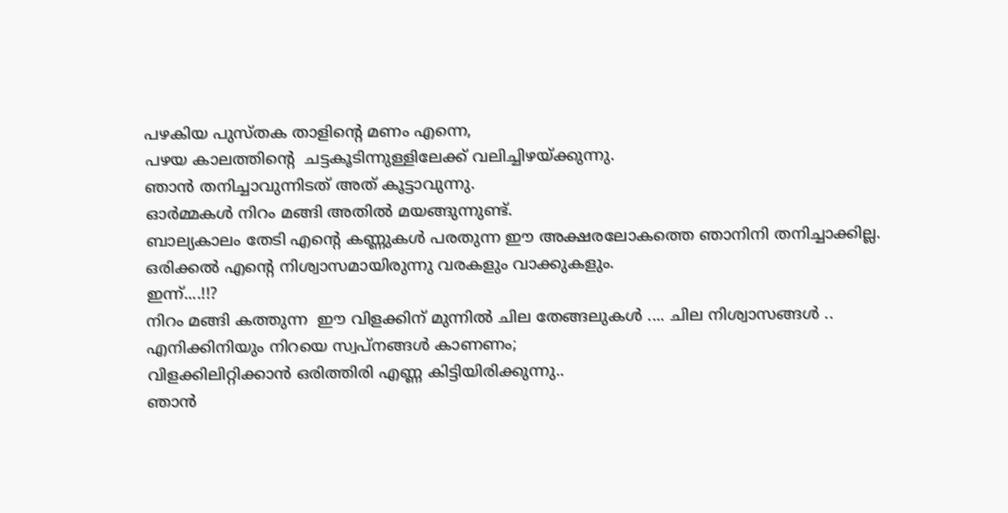പഴകിയ പുസ്തക താളിന്റെ മണം എന്നെ,
പഴയ കാലത്തിന്റെ  ചട്ടകൂടിന്നുള്ളിലേക്ക് വലിച്ചിഴയ്ക്കുന്നു.
ഞാന്‍ തനിച്ചാവുന്നിടത് അത് കൂട്ടാവുന്നു.
ഓര്‍മ്മകള്‍ നിറം മങ്ങി അതില്‍ മയങ്ങുന്നുണ്ട്‌.
ബാല്യകാലം തേടി എന്റെ കണ്ണുകള്‍ പരതുന്ന ഈ അക്ഷരലോകത്തെ ഞാനിനി തനിച്ചാക്കില്ല.
ഒരിക്കല്‍ എന്റെ നിശ്വാസമായിരുന്നു വരകളും വാക്കുകളും.
ഇന്ന്....!!?
നിറം മങ്ങി കത്തുന്ന  ഈ വിളക്കിന് മുന്നില്‍ ചില തേങ്ങലുകള്‍ .... ചില നിശ്വാസങ്ങള്‍ ..
എനിക്കിനിയും നിറയെ സ്വപ്‌നങ്ങള്‍ കാണണം;
വിളക്കിലിറ്റിക്കാന്‍ ഒരിത്തിരി എണ്ണ കിട്ടിയിരിക്കുന്നു..
ഞാന്‍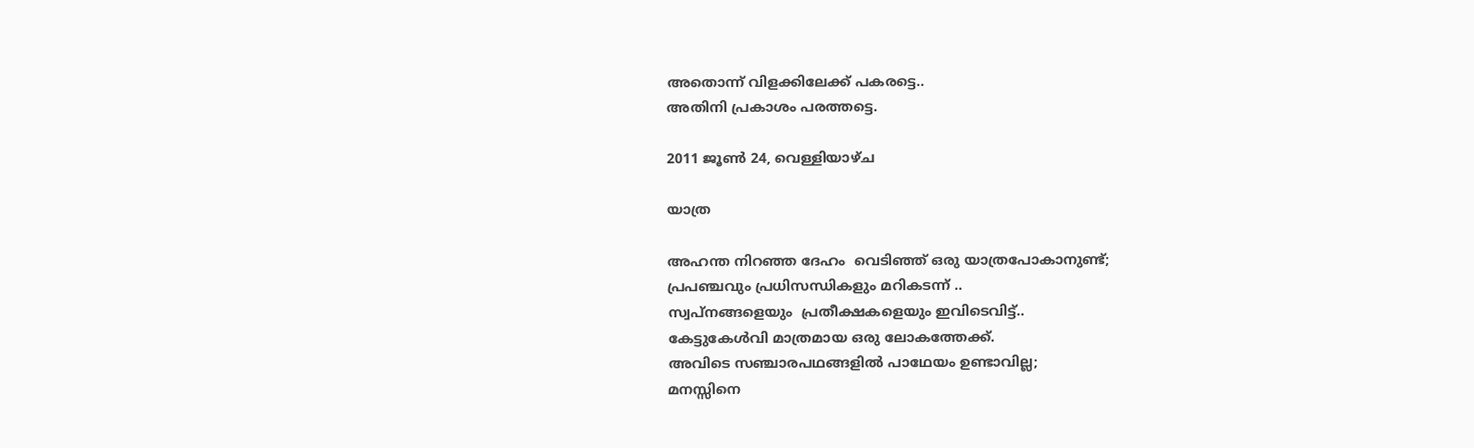അതൊന്ന് വിളക്കിലേക്ക് പകരട്ടെ..
അതിനി പ്രകാശം പരത്തട്ടെ.

2011 ജൂൺ 24, വെള്ളിയാഴ്‌ച

യാത്ര

അഹന്ത നിറഞ്ഞ ദേഹം  വെടിഞ്ഞ് ഒരു യാത്രപോകാനുണ്ട്;
പ്രപഞ്ചവും പ്രധിസന്ധികളും മറികടന്ന് ..
സ്വപ്നങ്ങളെയും  പ്രതീക്ഷകളെയും ഇവിടെവിട്ട്..
കേട്ടുകേള്‍വി മാത്രമായ ഒരു ലോകത്തേക്ക്.
അവിടെ സഞ്ചാരപഥങ്ങളില്‍ പാഥേയം ഉണ്ടാവില്ല;
മനസ്സിനെ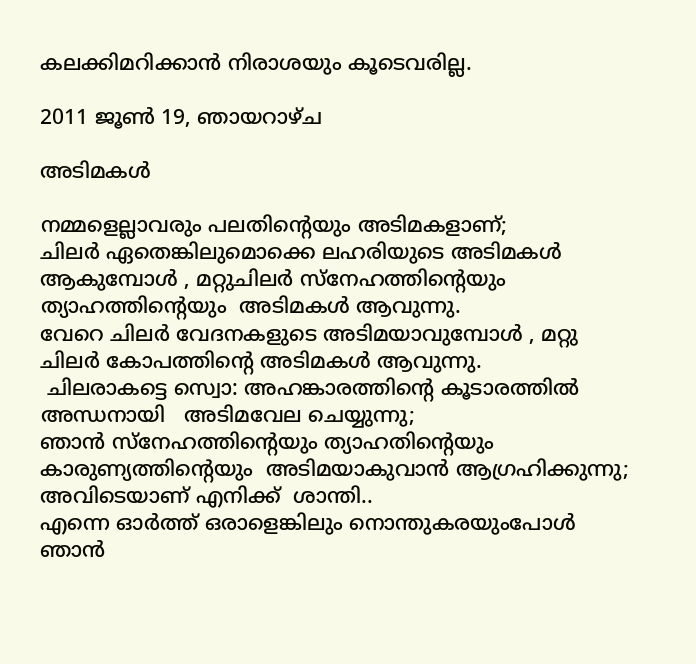കലക്കിമറിക്കാന്‍ നിരാശയും കൂടെവരില്ല.

2011 ജൂൺ 19, ഞായറാഴ്‌ച

അടിമകള്‍

നമ്മളെല്ലാവരും പലതിന്റെയും അടിമകളാണ്;
ചിലര്‍ ഏതെങ്കിലുമൊക്കെ ലഹരിയുടെ അടിമകള്‍ ആകുമ്പോള്‍ , മറ്റുചിലര്‍ സ്നേഹത്തിന്റെയും ത്യാഹത്തിന്റെയും  അടിമകള്‍ ആവുന്നു.
വേറെ ചിലര്‍ വേദനകളുടെ അടിമയാവുമ്പോള്‍ , മറ്റു ചിലര്‍ കോപത്തിന്റെ അടിമകള്‍ ആവുന്നു.
 ചിലരാകട്ടെ സ്വൊ: അഹങ്കാരത്തിന്റെ കൂടാരത്തില്‍ അന്ധനായി   അടിമവേല ചെയ്യുന്നു;
ഞാന്‍ സ്നേഹത്തിന്റെയും ത്യാഹതിന്റെയും കാരുണ്യത്തിന്റെയും  അടിമയാകുവാന്‍ ആഗ്രഹിക്കുന്നു; അവിടെയാണ് എനിക്ക്  ശാന്തി..
എന്നെ ഓര്‍ത്ത് ഒരാളെങ്കിലും നൊന്തുകരയുംപോള്‍  ഞാന്‍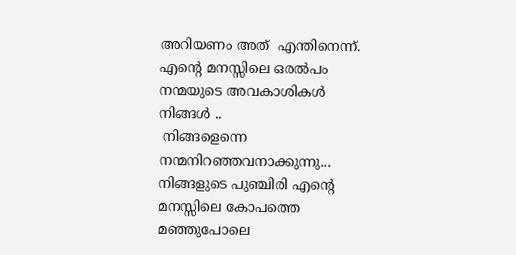അറിയണം അത്  എന്തിനെന്ന്.
എന്റെ മനസ്സിലെ ഒരല്‍പം നന്മയുടെ അവകാശികള്‍ നിങ്ങള്‍ ..
 നിങ്ങളെന്നെ നന്മനിറഞ്ഞവനാക്കുന്നു...
നിങ്ങളുടെ പുഞ്ചിരി എന്റെ മനസ്സിലെ കോപത്തെ മഞ്ഞുപോലെ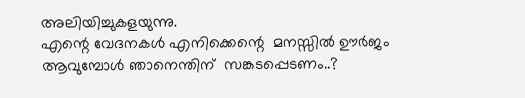അലിയിച്ചുകളയുന്നു.
എന്റെ വേദനകള്‍ എനിക്കെന്റെ  മനസ്സില്‍ ഊര്‍ജം ആവുമ്പോള്‍ ഞാനെന്തിന്  സങ്കടപ്പെടണം..?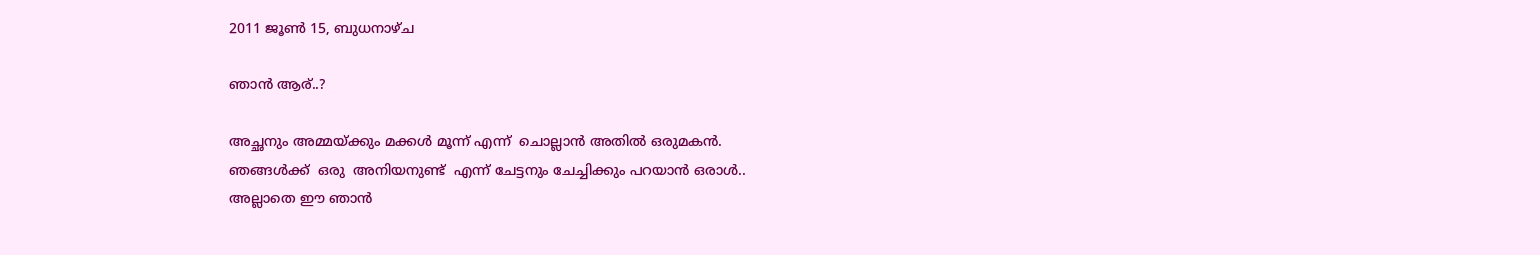2011 ജൂൺ 15, ബുധനാഴ്‌ച

ഞാന്‍ ആര്..?

അച്ഛനും അമ്മയ്ക്കും മക്കള്‍ മൂന്ന് എന്ന്  ചൊല്ലാന്‍ അതില്‍ ഒരുമകന്‍.
ഞങ്ങള്‍ക്ക്  ഒരു  അനിയനുണ്ട്  എന്ന് ചേട്ടനും ചേച്ചിക്കും പറയാന്‍ ഒരാള്‍..
അല്ലാതെ ഈ ഞാന്‍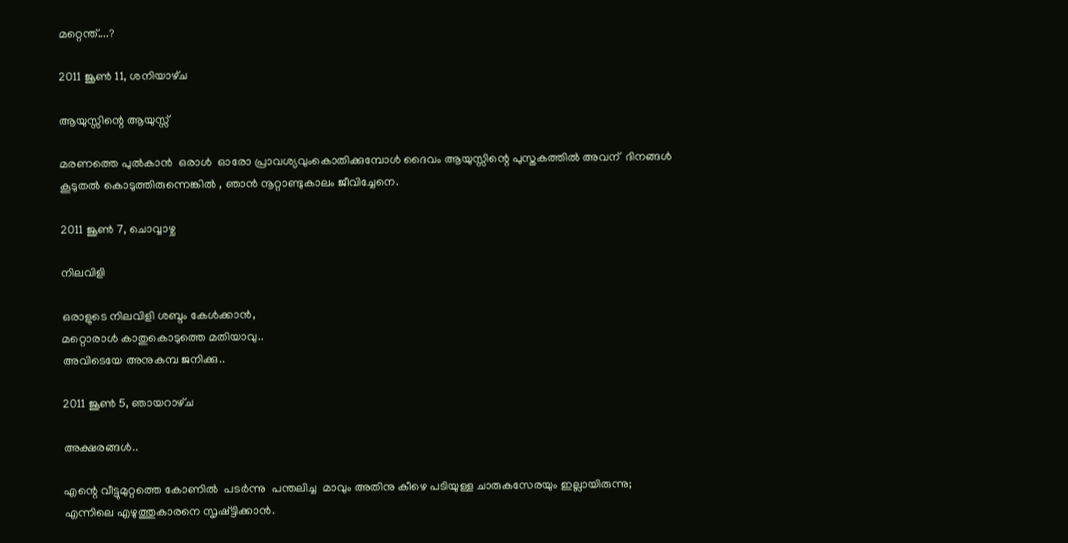മറ്റെന്ത്....?

2011 ജൂൺ 11, ശനിയാഴ്‌ച

ആയുസ്സിന്റെ ആയുസ്സ്

മരണത്തെ പുല്‍കാന്‍  ഒരാള്‍  ഓരോ പ്രാവശ്യവുംകൊതിക്കുമ്പോള്‍ ദൈവം ആയുസ്സിന്റെ പുസ്തകത്തില്‍ അവന്  ദിനങ്ങള്‍ കൂടുതല്‍ കൊടുത്തിരുന്നെങ്കില്‍ , ഞാന്‍ നൂറ്റാണ്ടുകാലം ജീവിച്ചേനെ.

2011 ജൂൺ 7, ചൊവ്വാഴ്ച

നിലവിളി

ഒരാളുടെ നിലവിളി ശബ്ദം കേള്‍ക്കാന്‍,
മറ്റൊരാള്‍ കാതുകൊടുത്തെ മതിയാവു..
അവിടെയേ അനുകമ്പ ജനിക്കു..

2011 ജൂൺ 5, ഞായറാഴ്‌ച

അക്ഷരങ്ങള്‍..

എന്റെ വീട്ടുമുറ്റത്തെ കോണില്‍  പടര്‍ന്നു  പന്തലിച്ച  മാവും അതിനു കീഴെ പടിയുള്ള ചാരുകസേരയും ഇല്ലായിരുന്നു;
എന്നിലെ എഴുത്തുകാരനെ സൃഷ്ട്ടിക്കാന്‍.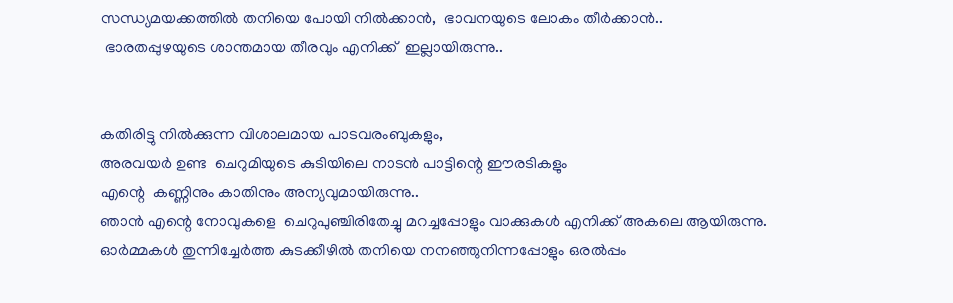സന്ധ്യമയക്കത്തില്‍ തനിയെ പോയി നില്‍ക്കാന്‍,  ഭാവനയുടെ ലോകം തീര്‍ക്കാന്‍..
 ഭാരതപ്പുഴയുടെ ശാന്തമായ തീരവും എനിക്ക്  ഇല്ലായിരുന്നു..


കതിരിട്ടു നില്‍ക്കുന്ന വിശാലമായ പാടവരംബുകളും,
അരവയര്‍ ഉണ്ട  ചെറുമിയുടെ കുടിയിലെ നാടന്‍ പാട്ടിന്റെ ഈരടികളും
എന്റെ  കണ്ണിനും കാതിനും അന്യവുമായിരുന്നു..
ഞാന്‍ എന്റെ നോവുകളെ  ചെറുപുഞ്ചിരിതേച്ചു മറച്ചപ്പോളും വാക്കുകള്‍ എനിക്ക് അകലെ ആയിരുന്നു.
ഓര്‍മ്മകള്‍ തുന്നിച്ചേര്‍ത്ത കുടക്കീഴില്‍ തനിയെ നനഞ്ഞുനിന്നപ്പോളും ഒരല്‍പ്പം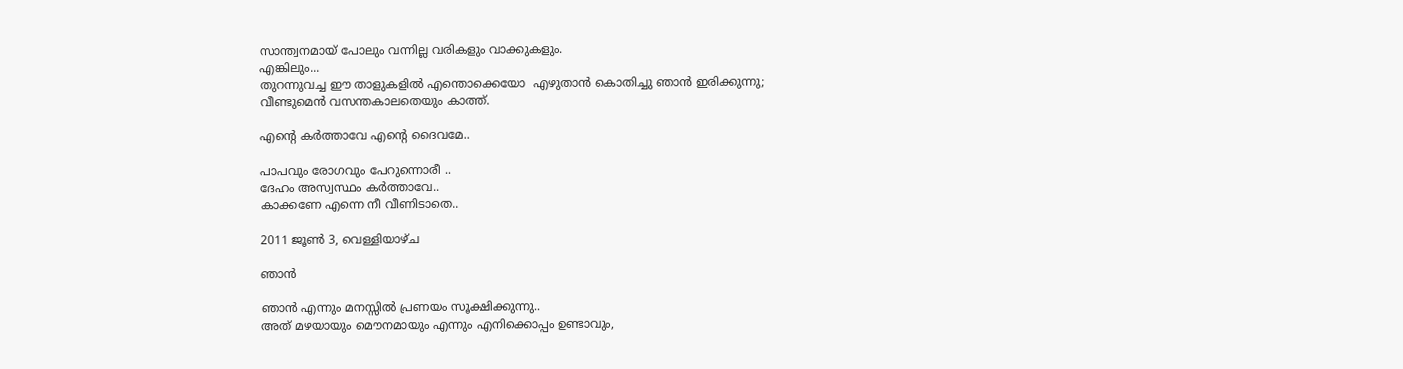സാന്ത്വനമായ് പോലും വന്നില്ല വരികളും വാക്കുകളും.
എങ്കിലും...
തുറന്നുവച്ച ഈ താളുകളില്‍ എന്തൊക്കെയോ  എഴുതാന്‍ കൊതിച്ചു ഞാന്‍ ഇരിക്കുന്നു;
വീണ്ടുമെന്‍ വസന്തകാലതെയും കാത്ത്.

എന്റെ കര്‍ത്താവേ എന്റെ ദൈവമേ..

പാപവും രോഗവും പേറുന്നൊരീ ..
ദേഹം അസ്വസ്ഥം കര്‍ത്താവേ..
കാക്കണേ എന്നെ നീ വീണിടാതെ..

2011 ജൂൺ 3, വെള്ളിയാഴ്‌ച

ഞാന്‍

ഞാന്‍ എന്നും മനസ്സില്‍ പ്രണയം സൂക്ഷിക്കുന്നു..
അത് മഴയായും മൌനമായും എന്നും എനിക്കൊപ്പം ഉണ്ടാവും,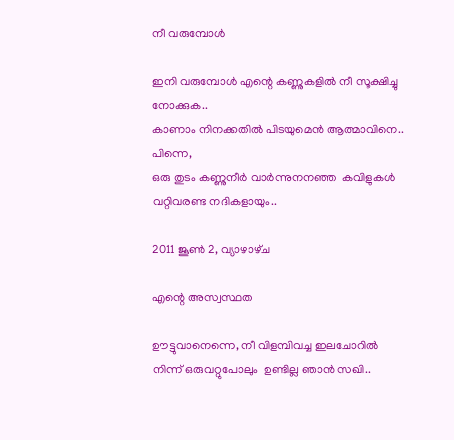നീ വരുമ്പോള്‍

ഇനി വരുമ്പോള്‍ എന്റെ കണ്ണുകളില്‍ നീ സൂക്ഷിച്ചു നോക്കുക..
കാണാം നിനക്കതില്‍ പിടയുമെന്‍ ആത്മാവിനെ..
പിന്നെ,
ഒരു തുടം കണ്ണുനീര്‍ വാര്‍ന്നുനനഞ്ഞ  കവിളുകള്‍ വറ്റിവരണ്ട നദികളായും..

2011 ജൂൺ 2, വ്യാഴാഴ്‌ച

എന്റെ അസ്വസ്ഥത

ഊട്ടുവാനെന്നെ, നീ വിളമ്പിവച്ച ഇലചോറില്‍ നിന്ന് ഒരുവറ്റുപോലും  ഉണ്ടില്ല ഞാന്‍ സഖി..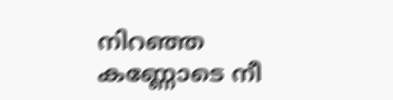നിറഞ്ഞ കണ്ണോടെ നീ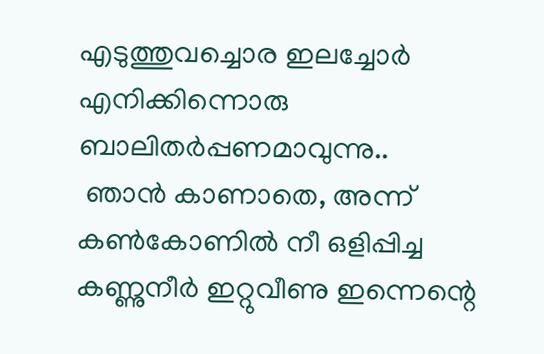എടുത്തുവച്ചൊര ഇലച്ചോര്‍ എനിക്കിന്നൊരു  ബാലിതര്‍പ്പണമാവുന്നു..
 ഞാന്‍ കാണാതെ, അന്ന് കണ്‍കോണില്‍ നീ ഒളിപ്പിച്ച കണ്ണുനീര്‍ ഇറ്റുവീണു ഇന്നെന്റെ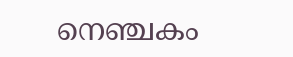നെഞ്ചകം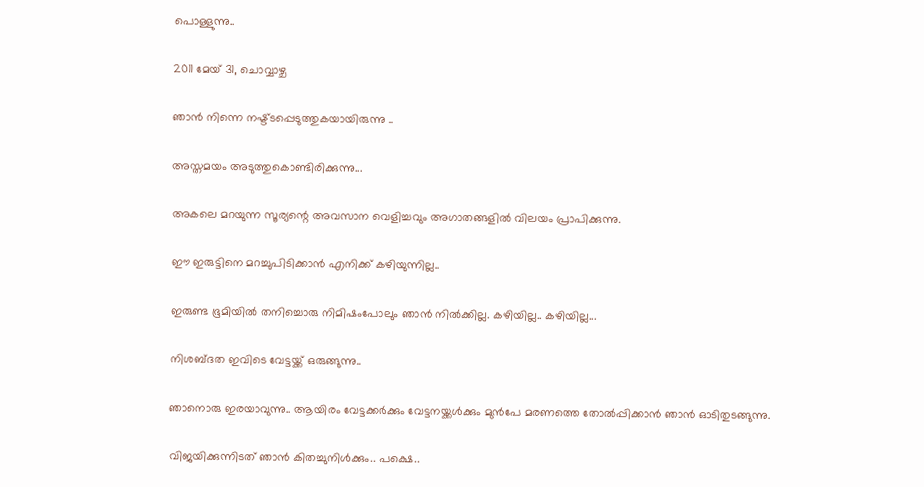പൊള്ളുന്നു..

2011 മേയ് 31, ചൊവ്വാഴ്ച

ഞാന്‍ നിന്നെ നഷ്ട്ടപ്പെടുത്തുകയായിരുന്നു ..

അസ്തമയം അടുത്തുകൊണ്ടിരിക്കുന്നു...

അകലെ മറയുന്ന സൂര്യന്റെ അവസാന വെളിച്ചവും അഗാതങ്ങളില്‍ വിലയം പ്രാപിക്കുന്നു.

ഈ ഇരുട്ടിനെ മറച്ചുപിടിക്കാന്‍ എനിക്ക് കഴിയുന്നില്ല..

ഇരുണ്ട ഭൂമിയില്‍ തനിച്ചൊരു നിമിഷംപോലും ഞാന്‍ നില്‍ക്കില്ല. കഴിയില്ല.. കഴിയില്ല...

നിശബ്ദത ഇവിടെ വേട്ടയ്ക്ക് ഒരുങ്ങുന്നു..

ഞാനൊരു ഇരയാവുന്നു.. ആയിരം വേട്ടക്കര്‍ക്കും വേട്ടനയ്ക്കള്‍ക്കും മുന്‍പേ മരണത്തെ തോല്‍പ്പിക്കാന്‍ ഞാന്‍ ഓടിതുടങ്ങുന്നു.

വിജയിക്കുന്നിടത് ഞാന്‍ കിതച്ചുനിള്‍ക്കും.. പക്ഷെ..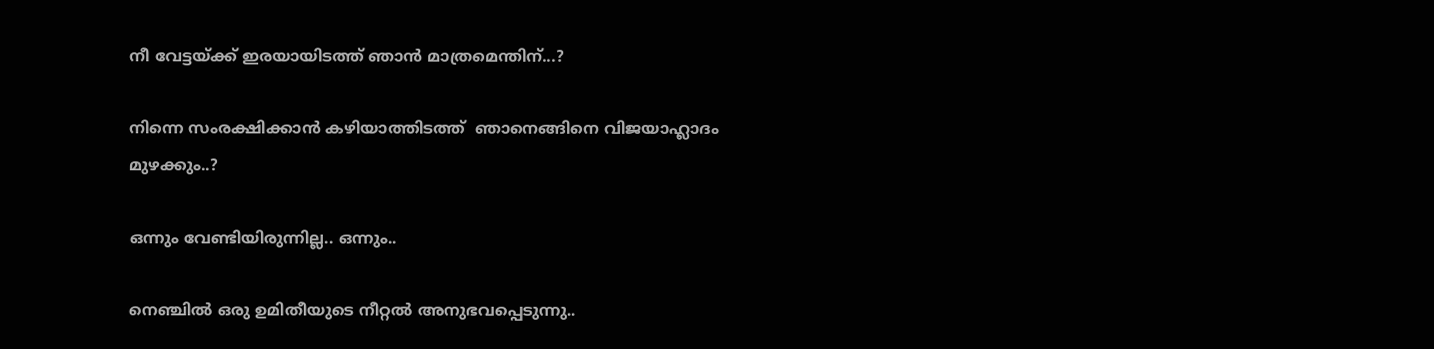നീ വേട്ടയ്ക്ക് ഇരയായിടത്ത് ഞാന്‍ മാത്രമെന്തിന്...?

നിന്നെ സംരക്ഷിക്കാന്‍ കഴിയാത്തിടത്ത്  ഞാനെങ്ങിനെ വിജയാഹ്ലാദം മുഴക്കും..?

ഒന്നും വേണ്ടിയിരുന്നില്ല.. ഒന്നും..

നെഞ്ചില്‍ ഒരു ഉമിതീയുടെ നീറ്റല്‍ അനുഭവപ്പെടുന്നു..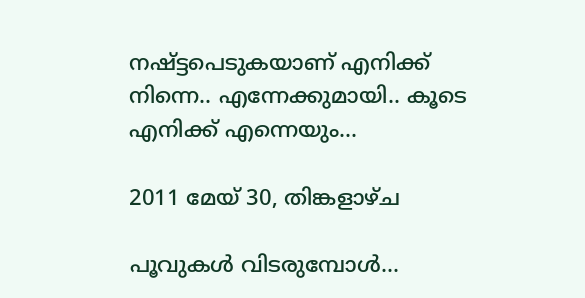നഷ്ട്ടപെടുകയാണ് എനിക്ക് നിന്നെ.. എന്നേക്കുമായി.. കൂടെ എനിക്ക് എന്നെയും...

2011 മേയ് 30, തിങ്കളാഴ്‌ച

പൂവുകള്‍ വിടരുമ്പോള്‍...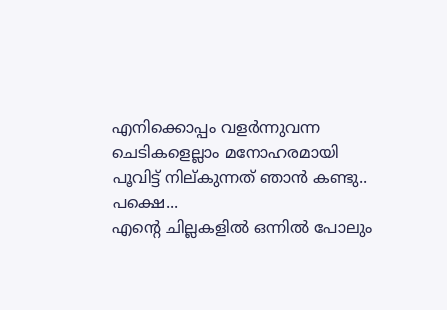എനിക്കൊപ്പം വളര്‍ന്നുവന്ന ചെടികളെല്ലാം മനോഹരമായി പൂവിട്ട് നില്കുന്നത് ഞാന്‍ കണ്ടു..
പക്ഷെ...
എന്റെ ചില്ലകളില്‍ ഒന്നില്‍ പോലും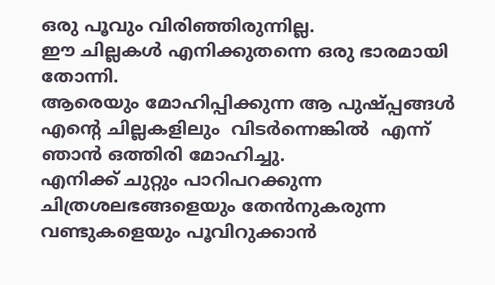ഒരു പൂവും വിരിഞ്ഞിരുന്നില്ല.
ഈ ചില്ലകള്‍ എനിക്കുതന്നെ ഒരു ഭാരമായി തോന്നി.
ആരെയും മോഹിപ്പിക്കുന്ന ആ പുഷ്പ്പങ്ങള്‍  എന്റെ ചില്ലകളിലും  വിടര്‍ന്നെങ്കില്‍  എന്ന് ഞാന്‍ ഒത്തിരി മോഹിച്ചു.
എനിക്ക് ചുറ്റും പാറിപറക്കുന്ന ചിത്രശലഭങ്ങളെയും തേന്‍നുകരുന്ന വണ്ടുകളെയും പൂവിറുക്കാന്‍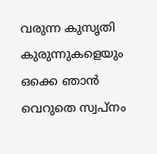വരുന്ന കുസൃതി  കുരുന്നുകളെയും  ഒക്കെ ഞാന്‍  വെറുതെ സ്വപ്നം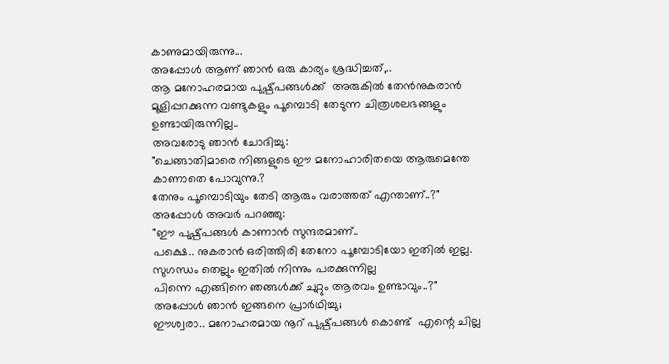കാണുമായിരുന്നു...
അപ്പോള്‍ ആണ് ഞാന്‍ ഒരു കാര്യം ശ്രദ്ധിച്ചത്,..
ആ മനോഹരമായ പുഷ്പ്പങ്ങള്‍ക്ക്  അരുകില്‍ തേന്‍നുകരാന്‍ മൂളിപ്പറക്കുന്ന വണ്ടുകളും പൂമ്പൊടി തേടുന്ന ചിത്രശലഭങ്ങളും ഉണ്ടായിരുന്നില്ല..
അവരോടു ഞാന്‍ ചോദിച്ചു:
"ചെങ്ങാതിമാരെ നിങ്ങളുടെ ഈ മനോഹാരിതയെ ആരുമെന്തേ കാണാതെ പോവുന്നു.?
തേനും പൂമ്പൊടിയും തേടി ആരും വരാത്തത് എന്താണ്..?"
അപ്പോള്‍ അവര്‍ പറഞ്ഞു:
"ഈ പുഷ്പ്പങ്ങള്‍ കാണാന്‍ സുന്ദരമാണ്..
പക്ഷെ.. നുകരാന്‍ ഒരിത്തിരി തേനോ പൂമ്പോടിയോ ഇതില്‍ ഇല്ല.
സുഗന്ധം തെല്ലും ഇതില്‍ നിന്നും പരക്കുന്നില്ല
പിന്നെ എങ്ങിനെ ഞങ്ങള്‍ക്ക് ചുറ്റും ആരവം ഉണ്ടാവും..?"
അപ്പോള്‍ ഞാന്‍ ഇങ്ങനെ പ്രാര്‍ഥിച്ചു;
ഈശ്വരാ.. മനോഹരമായ നൂറ് പുഷ്പ്പങ്ങള്‍ കൊണ്ട്  എന്റെ ചില്ല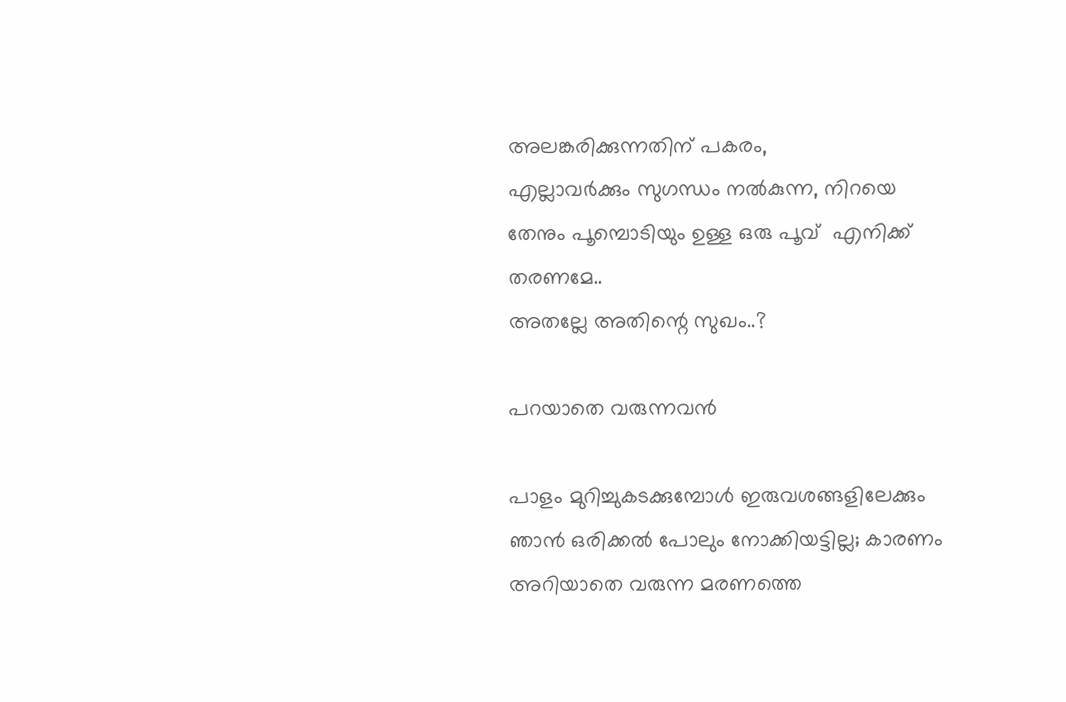അലങ്കരിക്കുന്നതിന്‌ പകരം,
എല്ലാവര്‍ക്കും സുഗന്ധം നല്‍കുന്ന, നിറയെ തേനും പൂമ്പൊടിയും ഉള്ള ഒരു പൂവ്  എനിക്ക് തരണമേ..
അതല്ലേ അതിന്റെ സുഖം..?

പറയാതെ വരുന്നവന്‍

പാളം മുറിച്ചുകടക്കുമ്പോള്‍ ഇരുവശങ്ങളിലേക്കും ഞാന്‍ ഒരിക്കല്‍ പോലും നോക്കിയട്ടില്ല; കാരണം അറിയാതെ വരുന്ന മരണത്തെ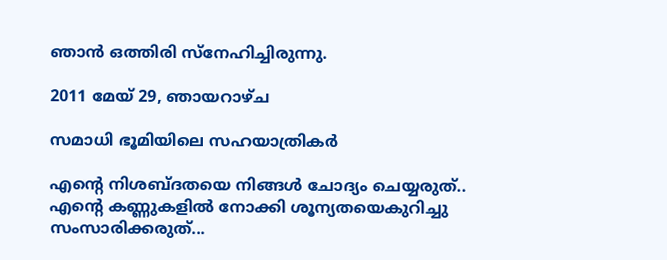ഞാന്‍ ഒത്തിരി സ്നേഹിച്ചിരുന്നു.

2011 മേയ് 29, ഞായറാഴ്‌ച

സമാധി ഭൂമിയിലെ സഹയാത്രികര്‍

എന്റെ നിശബ്ദതയെ നിങ്ങള്‍ ചോദ്യം ചെയ്യരുത്..
എന്റെ കണ്ണുകളില്‍ നോക്കി ശൂന്യതയെകുറിച്ചു സംസാരിക്കരുത്...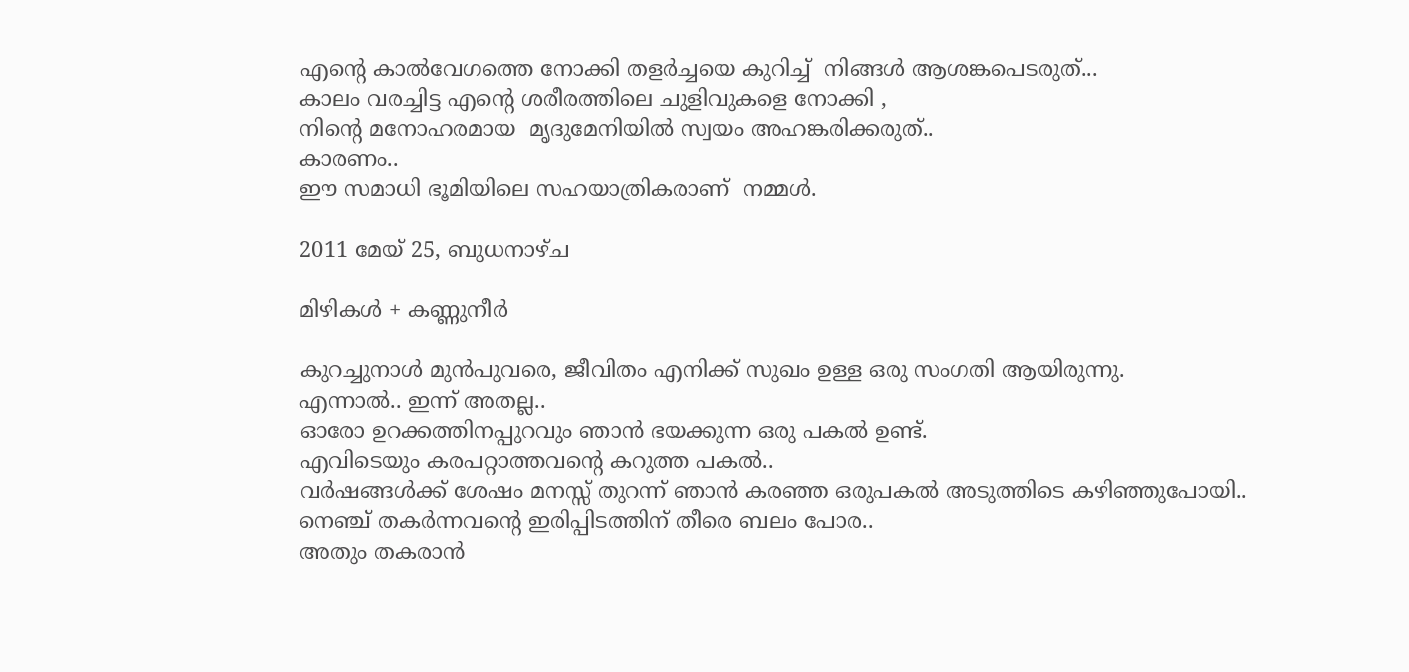എന്റെ കാല്‍വേഗത്തെ നോക്കി തളര്‍ച്ചയെ കുറിച്ച്  നിങ്ങള്‍ ആശങ്കപെടരുത്...
കാലം വരച്ചിട്ട എന്റെ ശരീരത്തിലെ ചുളിവുകളെ നോക്കി ,
നിന്റെ മനോഹരമായ  മൃദുമേനിയില്‍ സ്വയം അഹങ്കരിക്കരുത്..
കാരണം..
ഈ സമാധി ഭൂമിയിലെ സഹയാത്രികരാണ്  നമ്മള്‍.

2011 മേയ് 25, ബുധനാഴ്‌ച

മിഴികള്‍ + കണ്ണുനീര്‍

കുറച്ചുനാള്‍ മുന്‍പുവരെ, ജീവിതം എനിക്ക് സുഖം ഉള്ള ഒരു സംഗതി ആയിരുന്നു.
എന്നാല്‍.. ഇന്ന് അതല്ല..
ഓരോ ഉറക്കത്തിനപ്പുറവും ഞാന്‍ ഭയക്കുന്ന ഒരു പകല്‍ ഉണ്ട്.
എവിടെയും കരപറ്റാത്തവന്റെ കറുത്ത പകല്‍..
വര്‍ഷങ്ങള്‍ക്ക് ശേഷം മനസ്സ് തുറന്ന് ഞാന്‍ കരഞ്ഞ ഒരുപകല്‍ അടുത്തിടെ കഴിഞ്ഞുപോയി..
നെഞ്ച് തകര്‍ന്നവന്റെ ഇരിപ്പിടത്തിന് തീരെ ബലം പോര..
അതും തകരാന്‍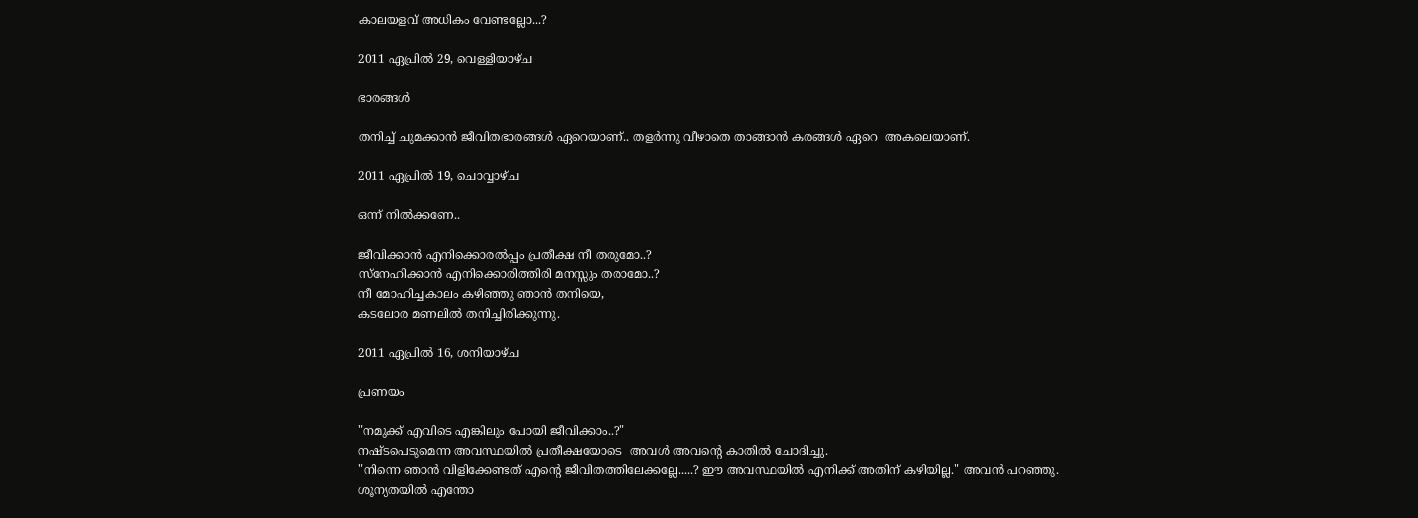കാലയളവ്‌ അധികം വേണ്ടല്ലോ...?

2011 ഏപ്രിൽ 29, വെള്ളിയാഴ്‌ച

ഭാരങ്ങള്‍

തനിച്ച് ചുമക്കാന്‍ ജീവിതഭാരങ്ങള്‍ ഏറെയാണ്.. തളര്‍ന്നു വീഴാതെ താങ്ങാന്‍ കരങ്ങള്‍ ഏറെ  അകലെയാണ്.

2011 ഏപ്രിൽ 19, ചൊവ്വാഴ്ച

ഒന്ന് നില്‍ക്കണേ..

ജീവിക്കാന്‍ എനിക്കൊരല്‍പ്പം പ്രതീക്ഷ നീ തരുമോ..?
സ്നേഹിക്കാന്‍ എനിക്കൊരിത്തിരി മനസ്സും തരാമോ..?
നീ മോഹിച്ചകാലം കഴിഞ്ഞു ഞാന്‍ തനിയെ,
കടലോര മണലില്‍ തനിച്ചിരിക്കുന്നു.

2011 ഏപ്രിൽ 16, ശനിയാഴ്‌ച

പ്രണയം

"നമുക്ക് എവിടെ എങ്കിലും പോയി ജീവിക്കാം..?"
നഷ്ടപെടുമെന്ന അവസ്ഥയില്‍ പ്രതീക്ഷയോടെ  അവള്‍ അവന്റെ കാതില്‍ ചോദിച്ചു.
"നിന്നെ ഞാന്‍ വിളിക്കേണ്ടത് എന്റെ ജീവിതത്തിലേക്കല്ലേ.....? ഈ അവസ്ഥയില്‍ എനിക്ക് അതിന് കഴിയില്ല." അവന്‍ പറഞ്ഞു.
ശൂന്യതയില്‍ എന്തോ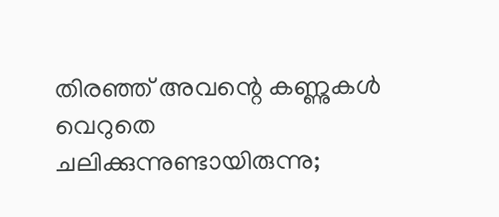തിരഞ്ഞ് അവന്റെ കണ്ണുകള്‍ വെറുതെ ചലിക്കുന്നുണ്ടായിരുന്നു;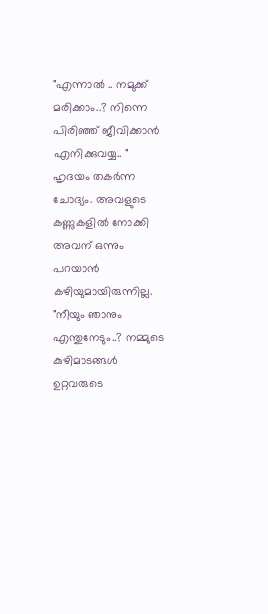"എന്നാല്‍ .. നമുക്ക് മരിക്കാം..? നിന്നെ പിരിഞ്ഞ് ജീവിക്കാന്‍ എനിക്കുവയ്യ.. "
ഹൃദയം തകര്‍ന്ന ചോദ്യം. അവളുടെ കണ്ണുകളില്‍ നോക്കി അവന് ഒന്നും പറയാന്‍ കഴിയുമായിരുന്നില്ല.
"നീയും ഞാനും എന്തുനേടും..? നമ്മുടെ കുഴിമാടങ്ങള്‍ ഉറ്റവരുടെ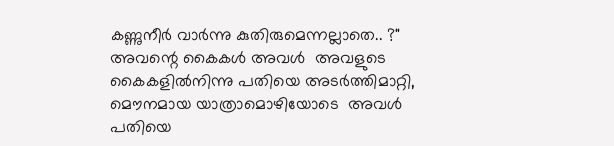കണ്ണുനീര്‍ വാര്‍ന്നു കുതിരുമെന്നല്ലാതെ.. ?"
അവന്റെ കൈകള്‍ അവള്‍  അവളുടെ കൈകളില്‍നിന്നു പതിയെ അടര്‍ത്തിമാറ്റി, മൌനമായ യാത്രാമൊഴിയോടെ  അവള്‍ പതിയെ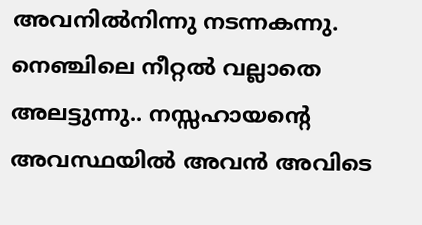അവനില്‍നിന്നു നടന്നകന്നു.
നെഞ്ചിലെ നീറ്റല്‍ വല്ലാതെ അലട്ടുന്നു.. നസ്സഹായന്റെ അവസ്ഥയില്‍ അവന്‍ അവിടെ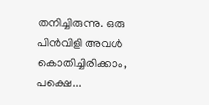തനിച്ചിരുന്നു. ഒരു പിന്‍വിളി അവള്‍ കൊതിച്ചിരിക്കാം, പക്ഷെ...